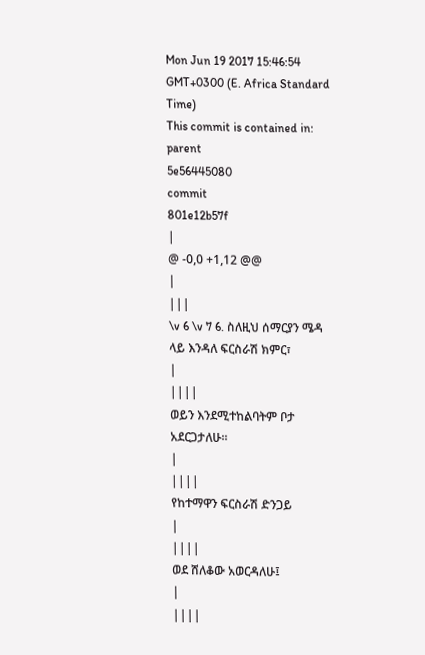Mon Jun 19 2017 15:46:54 GMT+0300 (E. Africa Standard Time)
This commit is contained in:
parent
5e56445080
commit
801e12b57f
|
@ -0,0 +1,12 @@
|
|||
\v 6 \v 7 6. ስለዚህ ሰማርያን ሜዳ ላይ እንዳለ ፍርስራሽ ክምር፣
|
||||
ወይን እንደሚተከልባትም ቦታ አደርጋታለሁ፡፡
|
||||
የከተማዋን ፍርስራሽ ድንጋይ
|
||||
ወደ ሸለቆው አወርዳለሁ፤
|
||||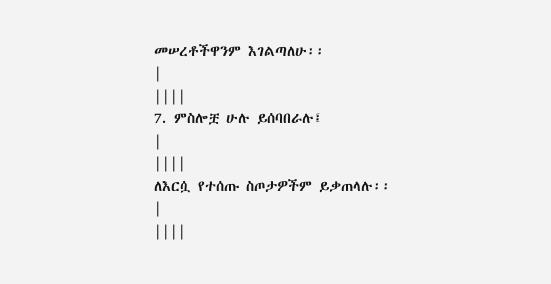መሠረቶችዋንም እገልጣለሁ፡፡
|
||||
7. ምስሎቿ ሁሉ ይሰባበራሉ፤
|
||||
ለእርሷ የተሰጡ ስጦታዎችም ይቃጠላሉ፡፡
|
||||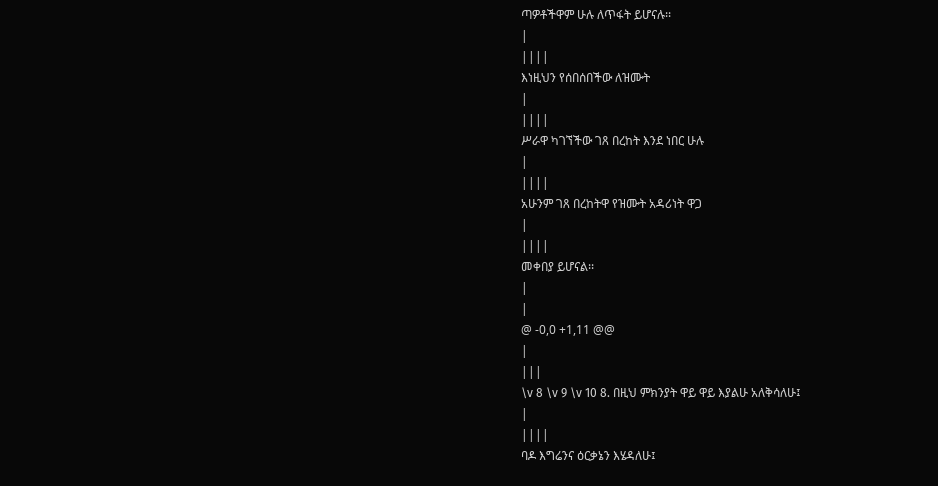ጣዎቶችዋም ሁሉ ለጥፋት ይሆናሉ፡፡
|
||||
እነዚህን የሰበሰበችው ለዝሙት
|
||||
ሥራዋ ካገኘችው ገጸ በረከት እንደ ነበር ሁሉ
|
||||
አሁንም ገጸ በረከትዋ የዝሙት አዳሪነት ዋጋ
|
||||
መቀበያ ይሆናል፡፡
|
|
@ -0,0 +1,11 @@
|
|||
\v 8 \v 9 \v 10 8. በዚህ ምክንያት ዋይ ዋይ እያልሁ አለቅሳለሁ፤
|
||||
ባዶ እግሬንና ዕርቃኔን እሄዳለሁ፤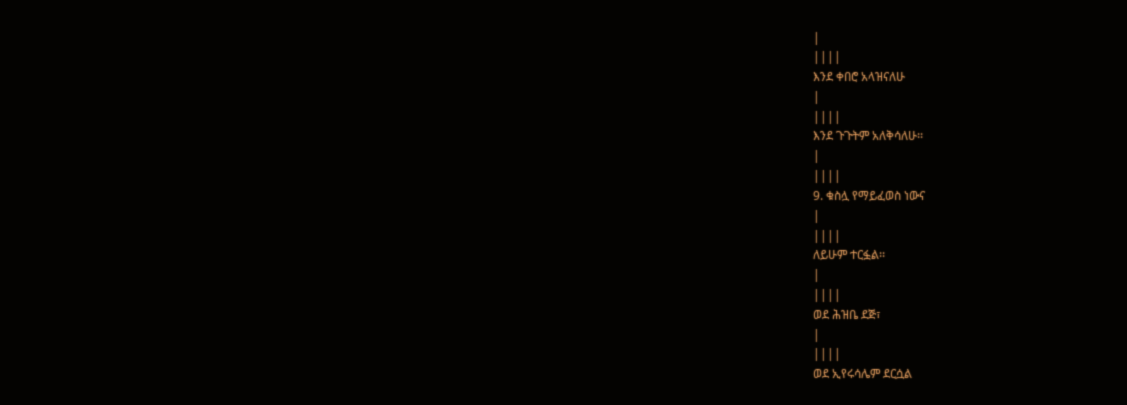|
||||
እንደ ቀበሮ አላዝናለሁ
|
||||
እንደ ጉጉትም አለቅሳለሁ፡፡
|
||||
9. ቁስሏ የማይፈወስ ነውና
|
||||
ለይሁም ተርፏል፡፡
|
||||
ወደ ሕዝቤ ደጅ፣
|
||||
ወደ ኢየሩሳሌም ደርሷል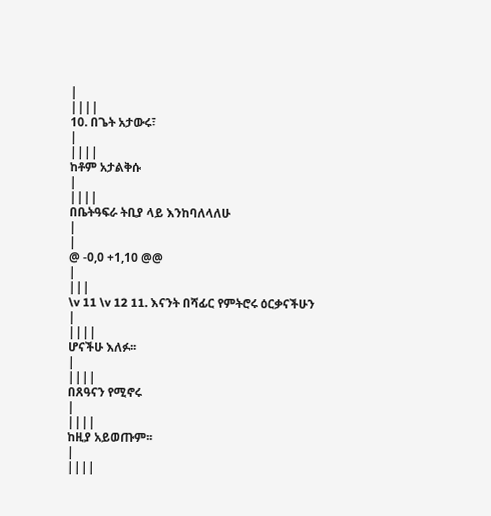|
||||
10. በጌት አታውሩ፣
|
||||
ከቶም አታልቅሱ
|
||||
በቤትዓፍራ ትቢያ ላይ እንከባለላለሁ
|
|
@ -0,0 +1,10 @@
|
|||
\v 11 \v 12 11. እናንት በሻፊር የምትሮሩ ዕርቃናችሁን
|
||||
ሆናችሁ እለፉ፡፡
|
||||
በጸዓናን የሚኖሩ
|
||||
ከዚያ አይወጡም፡፡
|
||||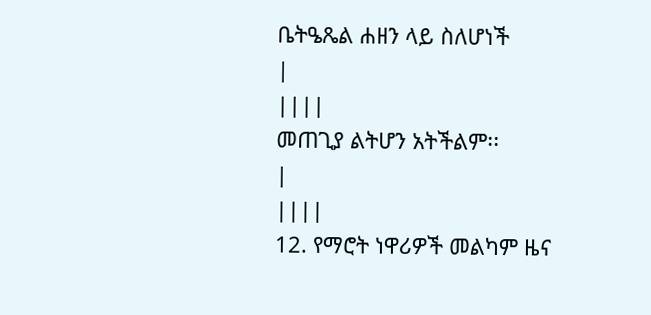ቤትዔጼል ሐዘን ላይ ስለሆነች
|
||||
መጠጊያ ልትሆን አትችልም፡፡
|
||||
12. የማሮት ነዋሪዎች መልካም ዜና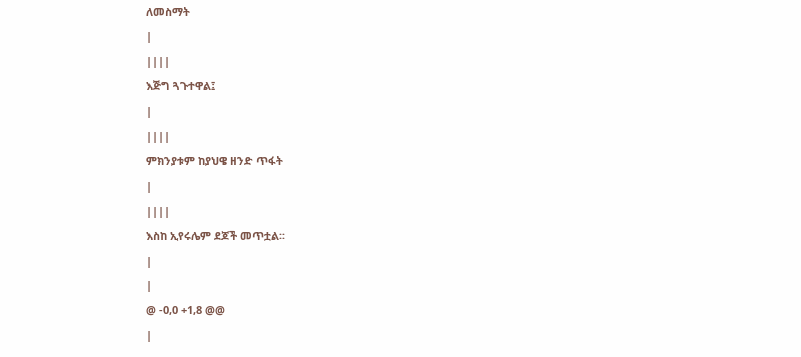ለመስማት
|
||||
እጅግ ጓጉተዋል፤
|
||||
ምክንያቱም ከያህዌ ዘንድ ጥፋት
|
||||
እስከ ኢየሩሌም ደጆች መጥቷል፡፡
|
|
@ -0,0 +1,8 @@
|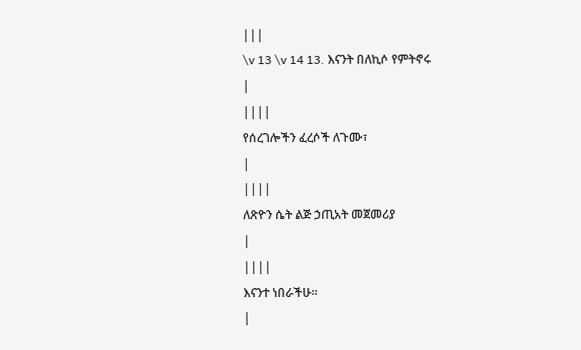|||
\v 13 \v 14 13. እናንት በለኪሶ የምትኖሩ
|
||||
የሰረገሎችን ፈረሶች ለጉሙ፣
|
||||
ለጽዮን ሴት ልጅ ኃጢአት መጀመሪያ
|
||||
እናንተ ነበራችሁ፡፡
|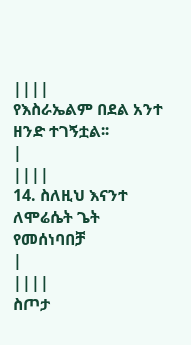||||
የእስራኤልም በደል አንተ ዘንድ ተገኝቷል፡፡
|
||||
14. ስለዚህ እናንተ ለሞሬሴት ጌት የመሰነባበቻ
|
||||
ስጦታ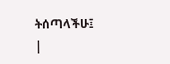ትሰጣላችሁ፤
|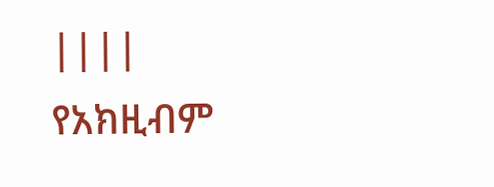||||
የአክዚብም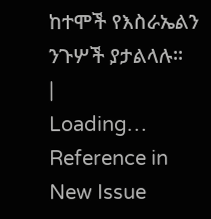ከተሞች የእስራኤልን ንጉሦች ያታልላሉ፡፡
|
Loading…
Reference in New Issue